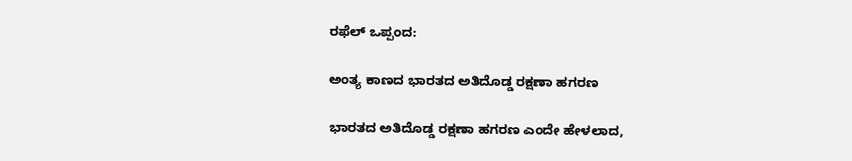ರಫೆಲ್ ಒಪ್ಪಂದ:

ಅಂತ್ಯ ಕಾಣದ ಭಾರತದ ಅತಿದೊಡ್ಡ ರಕ್ಷಣಾ ಹಗರಣ

ಭಾರತದ ಅತಿದೊಡ್ಡ ರಕ್ಷಣಾ ಹಗರಣ ಎಂದೇ ಹೇಳಲಾದ,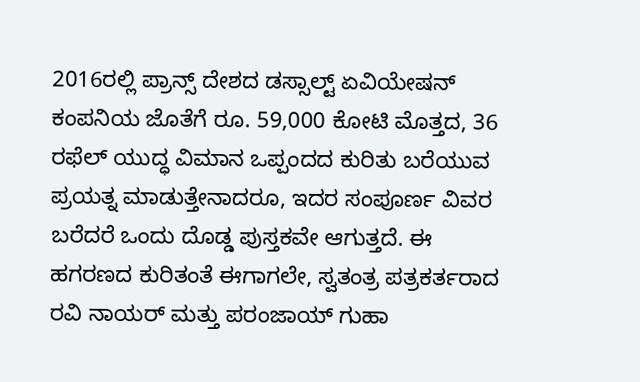2016ರಲ್ಲಿ ಪ್ರಾನ್ಸ್ ದೇಶದ ಡಸ್ಸಾಲ್ಟ್ ಏವಿಯೇಷನ್ ಕಂಪನಿಯ ಜೊತೆಗೆ ರೂ. 59,000 ಕೋಟಿ ಮೊತ್ತದ, 36 ರಫೆಲ್ ಯುದ್ಧ ವಿಮಾನ ಒಪ್ಪಂದದ ಕುರಿತು ಬರೆಯುವ ಪ್ರಯತ್ನ ಮಾಡುತ್ತೇನಾದರೂ, ಇದರ ಸಂಪೂರ್ಣ ವಿವರ ಬರೆದರೆ ಒಂದು ದೊಡ್ಡ ಪುಸ್ತಕವೇ ಆಗುತ್ತದೆ. ಈ ಹಗರಣದ ಕುರಿತಂತೆ ಈಗಾಗಲೇ, ಸ್ವತಂತ್ರ ಪತ್ರಕರ್ತರಾದ ರವಿ ನಾಯರ್ ಮತ್ತು ಪರಂಜಾಯ್ ಗುಹಾ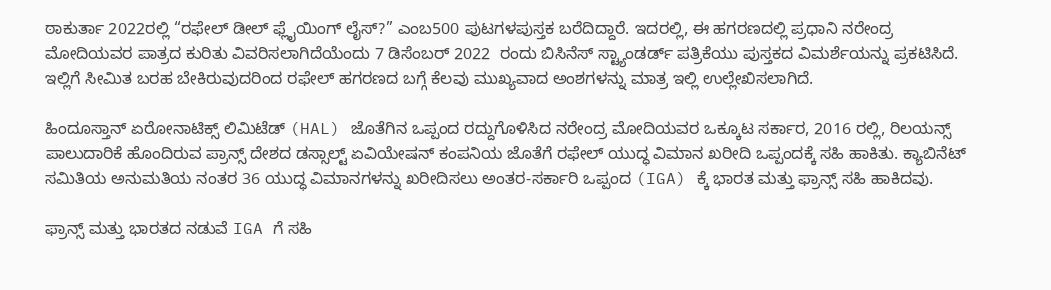ಠಾಕುರ್ತಾ 2022ರಲ್ಲಿ “ರಫೇಲ್ ಡೀಲ್ ಫ್ಲೈಯಿಂಗ್ ಲೈಸ್?” ಎಂಬ500 ಪುಟಗಳಪುಸ್ತಕ ಬರೆದಿದ್ದಾರೆ. ಇದರಲ್ಲಿ, ಈ ಹಗರಣದಲ್ಲಿ ಪ್ರಧಾನಿ ನರೇಂದ್ರ ಮೋದಿಯವರ ಪಾತ್ರದ ಕುರಿತು ವಿವರಿಸಲಾಗಿದೆಯೆಂದು 7 ಡಿಸೆಂಬರ್ 2022  ರಂದು ಬಿಸಿನೆಸ್ ಸ್ಟ್ಯಾಂಡರ್ಡ್ ಪತ್ರಿಕೆಯು ಪುಸ್ತಕದ ವಿಮರ್ಶೆಯನ್ನು ಪ್ರಕಟಿಸಿದೆ. ಇಲ್ಲಿಗೆ ಸೀಮಿತ ಬರಹ ಬೇಕಿರುವುದರಿಂದ ರಫೇಲ್ ಹಗರಣದ ಬಗ್ಗೆ ಕೆಲವು ಮುಖ್ಯವಾದ ಅಂಶಗಳನ್ನು ಮಾತ್ರ ಇಲ್ಲಿ ಉಲ್ಲೇಖಿಸಲಾಗಿದೆ.

ಹಿಂದೂಸ್ತಾನ್ ಏರೋನಾಟಿಕ್ಸ್ ಲಿಮಿಟೆಡ್‌ (HAL) ಜೊತೆಗಿನ ಒಪ್ಪಂದ ರದ್ದುಗೊಳಿಸಿದ ನರೇಂದ್ರ ಮೋದಿಯವರ ಒಕ್ಕೂಟ ಸರ್ಕಾರ, 2016 ರಲ್ಲಿ, ರಿಲಯನ್ಸ್ ಪಾಲುದಾರಿಕೆ ಹೊಂದಿರುವ ಪ್ರಾನ್ಸ್ ದೇಶದ ಡಸ್ಸಾಲ್ಟ್ ಏವಿಯೇಷನ್ ಕಂಪನಿಯ ಜೊತೆಗೆ ರಫೇಲ್ ಯುದ್ಧ ವಿಮಾನ ಖರೀದಿ ಒಪ್ಪಂದಕ್ಕೆ ಸಹಿ ಹಾಕಿತು. ಕ್ಯಾಬಿನೆಟ್ ಸಮಿತಿಯ ಅನುಮತಿಯ ನಂತರ 36 ಯುದ್ಧ ವಿಮಾನಗಳನ್ನು ಖರೀದಿಸಲು ಅಂತರ-ಸರ್ಕಾರಿ ಒಪ್ಪಂದ (IGA) ಕ್ಕೆ ಭಾರತ ಮತ್ತು ಫ್ರಾನ್ಸ್ ಸಹಿ ಹಾಕಿದವು.

ಫ್ರಾನ್ಸ್ ಮತ್ತು ಭಾರತದ ನಡುವೆ IGA ಗೆ ಸಹಿ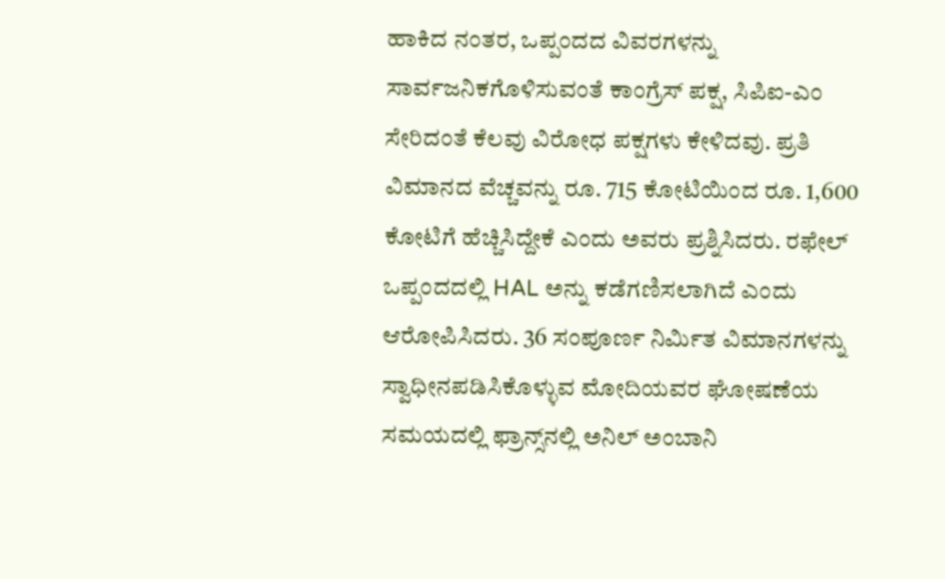ಹಾಕಿದ ನಂತರ, ಒಪ್ಪಂದದ ವಿವರಗಳನ್ನು ಸಾರ್ವಜನಿಕಗೊಳಿಸುವಂತೆ ಕಾಂಗ್ರೆಸ್ ಪಕ್ಷ, ಸಿಪಿಐ-ಎಂ ಸೇರಿದಂತೆ ಕೆಲವು ವಿರೋಧ ಪಕ್ಷಗಳು ಕೇಳಿದವು. ಪ್ರತಿ ವಿಮಾನದ ವೆಚ್ಚವನ್ನು ರೂ. 715 ಕೋಟಿಯಿಂದ ರೂ. 1,600 ಕೋಟಿಗೆ ಹೆಚ್ಚಿಸಿದ್ದೇಕೆ ಎಂದು ಅವರು ಪ್ರಶ್ನಿಸಿದರು. ರಫೇಲ್ ಒಪ್ಪಂದದಲ್ಲಿ HAL ಅನ್ನು ಕಡೆಗಣಿಸಲಾಗಿದೆ ಎಂದು ಆರೋಪಿಸಿದರು. 36 ಸಂಪೂರ್ಣ ನಿರ್ಮಿತ ವಿಮಾನಗಳನ್ನು ಸ್ವಾಧೀನಪಡಿಸಿಕೊಳ್ಳುವ ಮೋದಿಯವರ ಘೋಷಣೆಯ ಸಮಯದಲ್ಲಿ ಫ್ರಾನ್ಸ್‌ನಲ್ಲಿ ಅನಿಲ್ ಅಂಬಾನಿ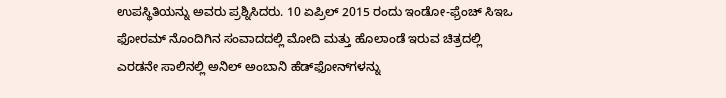ಉಪಸ್ಥಿತಿಯನ್ನು ಅವರು ಪ್ರಶ್ನಿಸಿದರು. 10 ಏಪ್ರಿಲ್ 2015 ರಂದು ಇಂಡೋ-ಫ್ರೆಂಚ್ ಸಿಇಒ ಫೋರಮ್‌ ನೊಂದಿಗಿನ ಸಂವಾದದಲ್ಲಿ ಮೋದಿ ಮತ್ತು ಹೊಲಾಂಡೆ ಇರುವ ಚಿತ್ರದಲ್ಲಿ ಎರಡನೇ ಸಾಲಿನಲ್ಲಿ ಅನಿಲ್ ಅಂಬಾನಿ ಹೆಡ್‌ಫೋನ್‌ಗಳನ್ನು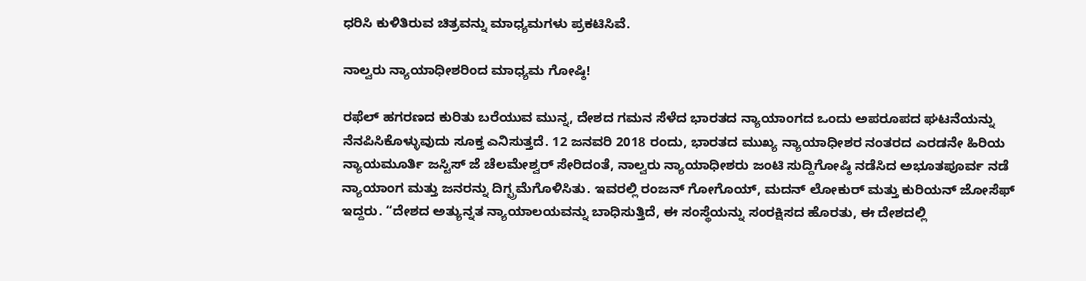ಧರಿಸಿ ಕುಳಿತಿರುವ ಚಿತ್ರವನ್ನು ಮಾಧ್ಯಮಗಳು ಪ್ರಕಟಿಸಿವೆ.

ನಾಲ್ವರು ನ್ಯಾಯಾಧೀಶರಿಂದ ಮಾಧ್ಯಮ ಗೋಷ್ಠಿ!

ರಫೆಲ್ ಹಗರಣದ ಕುರಿತು ಬರೆಯುವ ಮುನ್ನ, ದೇಶದ ಗಮನ ಸೆಳೆದ ಭಾರತದ ನ್ಯಾಯಾಂಗದ ಒಂದು ಅಪರೂಪದ ಘಟನೆಯನ್ನು ನೆನಪಿಸಿಕೊಳ್ಳುವುದು ಸೂಕ್ತ ಎನಿಸುತ್ತದೆ. 12 ಜನವರಿ 2018 ರಂದು, ಭಾರತದ ಮುಖ್ಯ ನ್ಯಾಯಾಧೀಶರ ನಂತರದ ಎರಡನೇ ಹಿರಿಯ ನ್ಯಾಯಮೂರ್ತಿ ಜಸ್ಟಿಸ್ ಜೆ ಚೆಲಮೇಶ್ವರ್ ಸೇರಿದಂತೆ, ನಾಲ್ವರು ನ್ಯಾಯಾಧೀಶರು ಜಂಟಿ ಸುದ್ದಿಗೋಷ್ಠಿ ನಡೆಸಿದ ಅಭೂತಪೂರ್ವ ನಡೆ ನ್ಯಾಯಾಂಗ ಮತ್ತು ಜನರನ್ನು ದಿಗ್ಭ್ರಮೆಗೊಳಿಸಿತು. ಇವರಲ್ಲಿ ರಂಜನ್ ಗೋಗೊಯ್, ಮದನ್ ಲೋಕುರ್ ಮತ್ತು ಕುರಿಯನ್ ಜೋಸೆಫ್  ಇದ್ದರು. “ದೇಶದ ಅತ್ಯುನ್ನತ ನ್ಯಾಯಾಲಯವನ್ನು ಬಾಧಿಸುತ್ತಿದೆ, ಈ ಸಂಸ್ಥೆಯನ್ನು ಸಂರಕ್ಷಿಸದ ಹೊರತು, ಈ ದೇಶದಲ್ಲಿ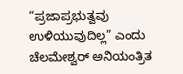“ಪ್ರಜಾಪ್ರಭುತ್ವವು ಉಳಿಯುವುದಿಲ್ಲ” ಎಂದು ಚೆಲಮೇಶ್ವರ್ ಅನಿಯಂತ್ರಿತ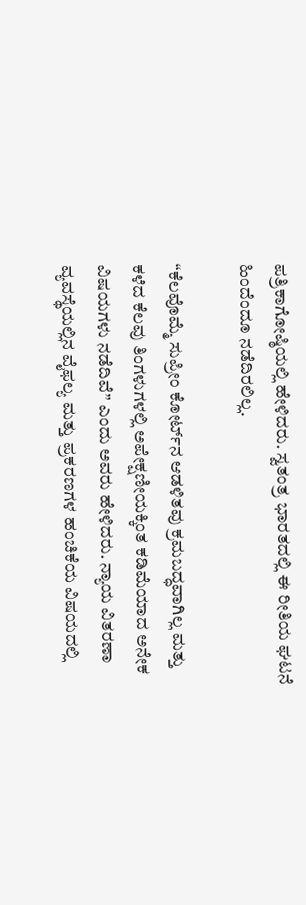ಪತ್ರಿಕಾಗೋಷ್ಠಿಯಲ್ಲಿ ಹೇಳಿದರು. ಸ್ವತಂತ್ರ ಭಾರತದಲ್ಲಿ ಈ ರೀತಿಯ ಘಟನೆ ಹಿಂದೆಂದೂ ನಡೆದಿರಲಿಲ್ಲ.

“ಕೆಲವೊಮ್ಮೆ ಸುಪ್ರೀಂ ಕೋರ್ಟ್‌ನ ಆಡಳಿತವು ಕ್ರಮಬದ್ಧವಾಗಿಲ್ಲ ಮತ್ತು ಕಳೆದ ಕೆಲವು ತಿಂಗಳುಗಳಲ್ಲಿ ಅಪೇಕ್ಷಣೀಯಕ್ಕಿಂತ ಕಡಿಮೆಯಾದ ಅನೇಕ ವಿಷಯಗಳು ನಡೆದಿವೆ” ಎಂದು ಅವರು ಹೇಳಿದರು. ನ್ಯಾಯ ವಿತರಣಾ ವ್ಯವಸ್ಥೆಯಲ್ಲಿನ ವೈಫಲ್ಯ ಮತ್ತು ಪ್ರಕರಣಗಳ ಹಂಚಿಕೆಯ ವಿಷಯದಲ್ಲಿ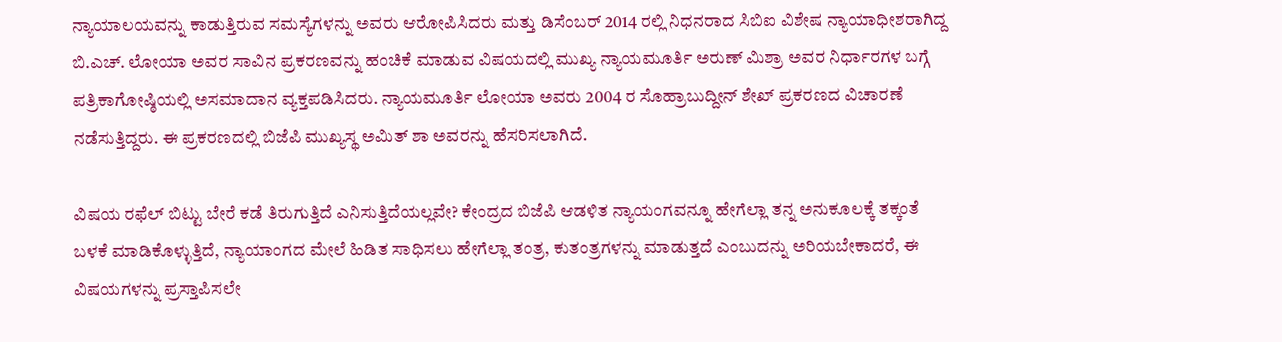ನ್ಯಾಯಾಲಯವನ್ನು ಕಾಡುತ್ತಿರುವ ಸಮಸ್ಯೆಗಳನ್ನು ಅವರು ಆರೋಪಿಸಿದರು ಮತ್ತು ಡಿಸೆಂಬರ್ 2014 ರಲ್ಲಿ ನಿಧನರಾದ ಸಿಬಿಐ ವಿಶೇಷ ನ್ಯಾಯಾಧೀಶರಾಗಿದ್ದ ಬಿ.ಎಚ್. ಲೋಯಾ ಅವರ ಸಾವಿನ ಪ್ರಕರಣವನ್ನು ಹಂಚಿಕೆ ಮಾಡುವ ವಿಷಯದಲ್ಲಿ ಮುಖ್ಯ ನ್ಯಾಯಮೂರ್ತಿ ಅರುಣ್ ಮಿಶ್ರಾ ಅವರ ನಿರ್ಧಾರಗಳ ಬಗ್ಗೆ ಪತ್ರಿಕಾಗೋಷ್ಠಿಯಲ್ಲಿ ಅಸಮಾದಾನ ವ್ಯಕ್ತಪಡಿಸಿದರು. ನ್ಯಾಯಮೂರ್ತಿ ಲೋಯಾ ಅವರು 2004 ರ ಸೊಹ್ರಾಬುದ್ದೀನ್ ಶೇಖ್ ಪ್ರಕರಣದ ವಿಚಾರಣೆ ನಡೆಸುತ್ತಿದ್ದರು. ಈ ಪ್ರಕರಣದಲ್ಲಿ ಬಿಜೆಪಿ ಮುಖ್ಯಸ್ಥ ಅಮಿತ್ ಶಾ ಅವರನ್ನು ಹೆಸರಿಸಲಾಗಿದೆ.

ವಿಷಯ ರಫೆಲ್ ಬಿಟ್ಟು ಬೇರೆ ಕಡೆ ತಿರುಗುತ್ತಿದೆ ಎನಿಸುತ್ತಿದೆಯಲ್ಲವೇ? ಕೇಂದ್ರದ ಬಿಜೆಪಿ ಆಡಳಿತ ನ್ಯಾಯಂಗವನ್ನೂ ಹೇಗೆಲ್ಲಾ ತನ್ನ ಅನುಕೂಲಕ್ಕೆ ತಕ್ಕಂತೆ ಬಳಕೆ ಮಾಡಿಕೊಳ್ಳುತ್ತಿದೆ, ನ್ಯಾಯಾಂಗದ ಮೇಲೆ ಹಿಡಿತ ಸಾಧಿಸಲು ಹೇಗೆಲ್ಲಾ ತಂತ್ರ, ಕುತಂತ್ರಗಳನ್ನು ಮಾಡುತ್ತದೆ ಎಂಬುದನ್ನು ಅರಿಯಬೇಕಾದರೆ, ಈ ವಿಷಯಗಳನ್ನು ಪ್ರಸ್ತಾಪಿಸಲೇ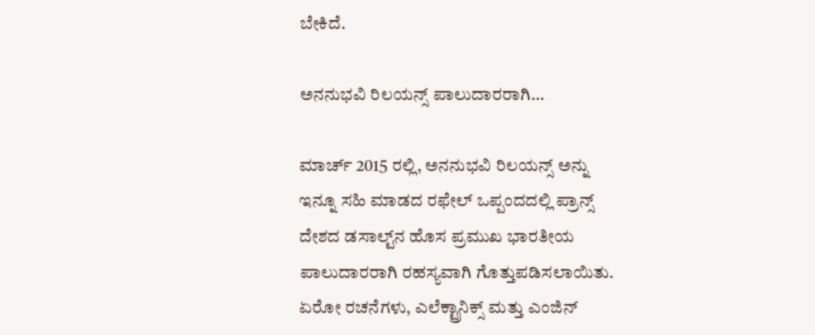ಬೇಕಿದೆ.

ಅನನುಭವಿ ರಿಲಯನ್ಸ್ ಪಾಲುದಾರರಾಗಿ…

ಮಾರ್ಚ್ 2015 ರಲ್ಲಿ, ಅನನುಭವಿ ರಿಲಯನ್ಸ್ ಅನ್ನು ಇನ್ನೂ ಸಹಿ ಮಾಡದ ರಫೇಲ್ ಒಪ್ಪಂದದಲ್ಲಿ ಪ್ರಾನ್ಸ್ ದೇಶದ ಡಸಾಲ್ಟ್‌ನ ಹೊಸ ಪ್ರಮುಖ ಭಾರತೀಯ ಪಾಲುದಾರರಾಗಿ ರಹಸ್ಯವಾಗಿ ಗೊತ್ತುಪಡಿಸಲಾಯಿತು. ಏರೋ ರಚನೆಗಳು, ಎಲೆಕ್ಟ್ರಾನಿಕ್ಸ್ ಮತ್ತು ಎಂಜಿನ್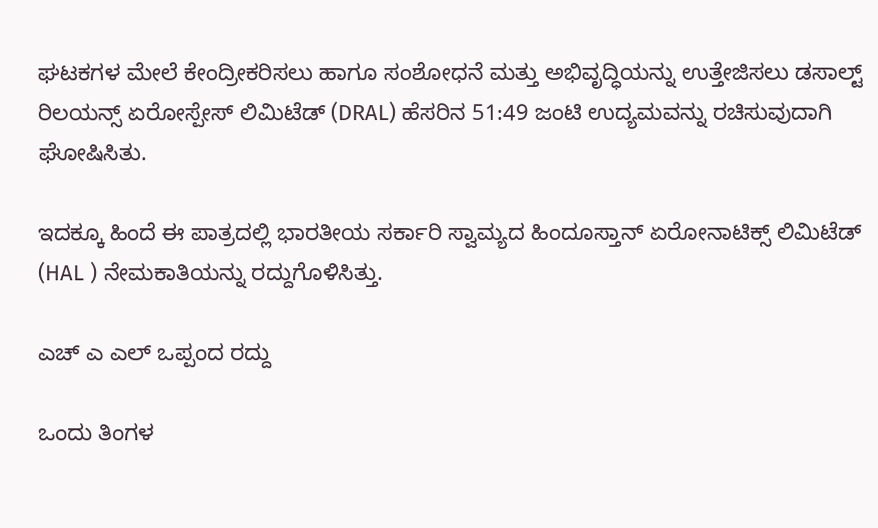ಘಟಕಗಳ ಮೇಲೆ ಕೇಂದ್ರೀಕರಿಸಲು ಹಾಗೂ ಸಂಶೋಧನೆ ಮತ್ತು ಅಭಿವೃದ್ಧಿಯನ್ನು ಉತ್ತೇಜಿಸಲು ಡಸಾಲ್ಟ್ ರಿಲಯನ್ಸ್ ಏರೋಸ್ಪೇಸ್ ಲಿಮಿಟೆಡ್ (DRAL) ಹೆಸರಿನ 51:49 ಜಂಟಿ ಉದ್ಯಮವನ್ನು ರಚಿಸುವುದಾಗಿ ಘೋಷಿಸಿತು.

ಇದಕ್ಕೂ ಹಿಂದೆ ಈ ಪಾತ್ರದಲ್ಲಿ ಭಾರತೀಯ ಸರ್ಕಾರಿ ಸ್ವಾಮ್ಯದ ಹಿಂದೂಸ್ತಾನ್ ಏರೋನಾಟಿಕ್ಸ್ ಲಿಮಿಟೆಡ್‌ (HAL ) ನೇಮಕಾತಿಯನ್ನು ರದ್ದುಗೊಳಿಸಿತ್ತು.

ಎಚ್ ಎ ಎಲ್ ಒಪ್ಪಂದ ರದ್ದು

ಒಂದು ತಿಂಗಳ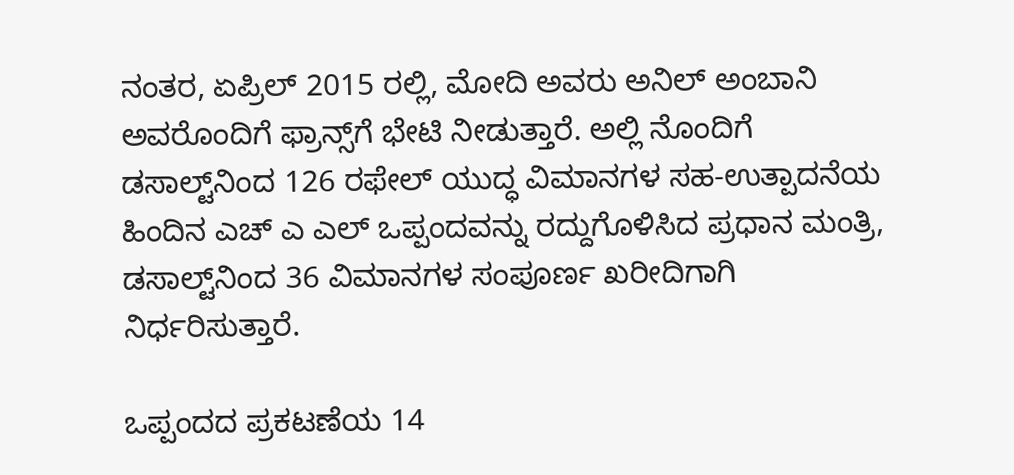ನಂತರ, ಏಪ್ರಿಲ್ 2015 ರಲ್ಲಿ, ಮೋದಿ ಅವರು ಅನಿಲ್ ಅಂಬಾನಿ ಅವರೊಂದಿಗೆ ಫ್ರಾನ್ಸ್‌ಗೆ ಭೇಟಿ ನೀಡುತ್ತಾರೆ. ಅಲ್ಲಿ ನೊಂದಿಗೆ ಡಸಾಲ್ಟ್‌ನಿಂದ 126 ರಫೇಲ್‌ ಯುದ್ಧ ವಿಮಾನಗಳ ಸಹ-ಉತ್ಪಾದನೆಯ ಹಿಂದಿನ ಎಚ್ ಎ ಎಲ್ ಒಪ್ಪಂದವನ್ನು ರದ್ದುಗೊಳಿಸಿದ ಪ್ರಧಾನ ಮಂತ್ರಿ, ಡಸಾಲ್ಟ್‌ನಿಂದ 36 ವಿಮಾನಗಳ ಸಂಪೂರ್ಣ ಖರೀದಿಗಾಗಿ ನಿರ್ಧರಿಸುತ್ತಾರೆ.

ಒಪ್ಪಂದದ ಪ್ರಕಟಣೆಯ 14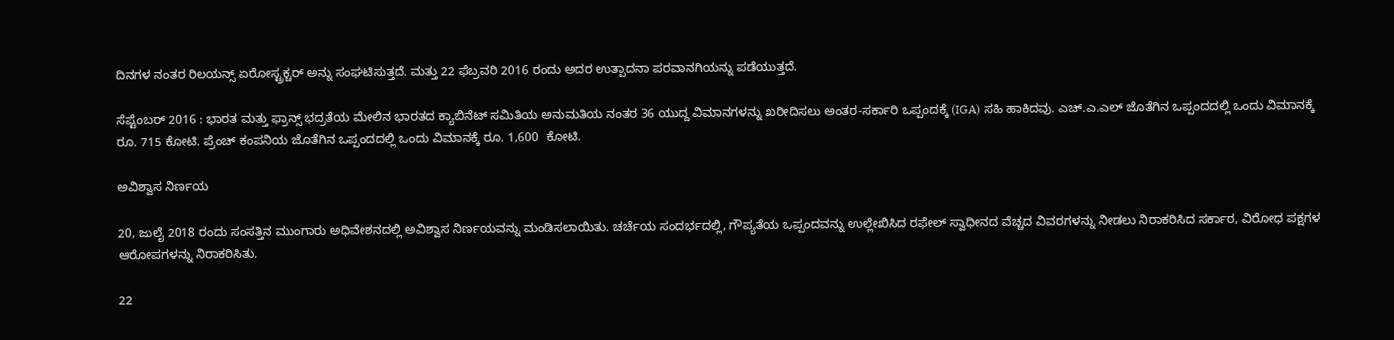ದಿನಗಳ ನಂತರ ರಿಲಯನ್ಸ್ ಏರೋಸ್ಟ್ರಕ್ಚರ್ ಅನ್ನು ಸಂಘಟಿಸುತ್ತದೆ. ಮತ್ತು 22 ಫೆಬ್ರವರಿ 2016 ರಂದು ಅದರ ಉತ್ಪಾದನಾ ಪರವಾನಗಿಯನ್ನು ಪಡೆಯುತ್ತದೆ.

ಸೆಪ್ಟೆಂಬರ್ 2016 : ಭಾರತ ಮತ್ತು ಫ್ರಾನ್ಸ್ ಭದ್ರತೆಯ ಮೇಲಿನ ಭಾರತದ ಕ್ಯಾಬಿನೆಟ್ ಸಮಿತಿಯ ಅನುಮತಿಯ ನಂತರ 36 ಯುದ್ದ ವಿಮಾನಗಳನ್ನು ಖರೀದಿಸಲು ಅಂತರ-ಸರ್ಕಾರಿ ಒಪ್ಪಂದಕ್ಕೆ (IGA) ಸಹಿ ಹಾಕಿದವು. ಎಚ್.ಎ.ಎಲ್ ಜೊತೆಗಿನ ಒಪ್ಪಂದದಲ್ಲಿ ಒಂದು ವಿಮಾನಕ್ಕೆ ರೂ. 715 ಕೋಟಿ. ಪ್ರೆಂಚ್ ಕಂಪನಿಯ ಜೊತೆಗಿನ ಒಪ್ಪಂದದಲ್ಲಿ ಒಂದು ವಿಮಾನಕ್ಕೆ ರೂ. 1,600  ಕೋಟಿ.

ಅವಿಶ್ವಾಸ ನಿರ್ಣಯ

20, ಜುಲೈ 2018 ರಂದು ಸಂಸತ್ತಿನ ಮುಂಗಾರು ಅಧಿವೇಶನದಲ್ಲಿ ಅವಿಶ್ವಾಸ ನಿರ್ಣಯವನ್ನು ಮಂಡಿಸಲಾಯಿತು. ಚರ್ಚೆಯ ಸಂದರ್ಭದಲ್ಲಿ, ಗೌಪ್ಯತೆಯ ಒಪ್ಪಂದವನ್ನು ಉಲ್ಲೇಖಿಸಿದ ರಫೇಲ್ ಸ್ವಾಧೀನದ ವೆಚ್ಚದ ವಿವರಗಳನ್ನು ನೀಡಲು ನಿರಾಕರಿಸಿದ ಸರ್ಕಾರ, ವಿರೋಧ ಪಕ್ಷಗಳ ಆರೋಪಗಳನ್ನು ನಿರಾಕರಿಸಿತು.

22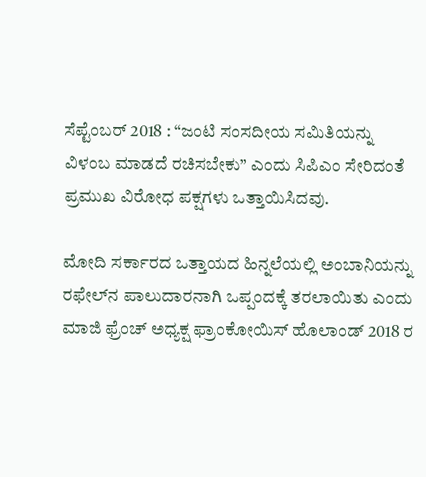ಸೆಪ್ಟೆಂಬರ್ 2018 : “ಜಂಟಿ ಸಂಸದೀಯ ಸಮಿತಿಯನ್ನು ವಿಳಂಬ ಮಾಡದೆ ರಚಿಸಬೇಕು” ಎಂದು ಸಿಪಿಎಂ ಸೇರಿದಂತೆ ಪ್ರಮುಖ ವಿರೋಧ ಪಕ್ಷಗಳು ಒತ್ತಾಯಿಸಿದವು.

ಮೋದಿ ಸರ್ಕಾರದ ಒತ್ತಾಯದ ಹಿನ್ನಲೆಯಲ್ಲಿ ಅಂಬಾನಿಯನ್ನು ರಫೇಲ್‌ನ ಪಾಲುದಾರನಾಗಿ ಒಪ್ಪಂದಕ್ಕೆ ತರಲಾಯಿತು ಎಂದು ಮಾಜಿ ಫ್ರೆಂಚ್ ಅಧ್ಯಕ್ಷ ಫ್ರಾಂಕೋಯಿಸ್ ಹೊಲಾಂಡ್ 2018 ರ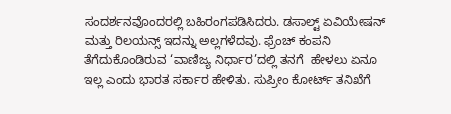ಸಂದರ್ಶನವೊಂದರಲ್ಲಿ ಬಹಿರಂಗಪಡಿಸಿದರು. ಡಸಾಲ್ಟ್ ಏವಿಯೇಷನ್ ಮತ್ತು ರಿಲಯನ್ಸ್ ಇದನ್ನು ಅಲ್ಲಗಳೆದವು. ಫ್ರೆಂಚ್ ಕಂಪನಿ ತೆಗೆದುಕೊಂಡಿರುವ ‘ವಾಣಿಜ್ಯ ನಿರ್ಧಾರ’ದಲ್ಲಿ ತನಗೆ  ಹೇಳಲು ಏನೂ ಇಲ್ಲ ಎಂದು ಭಾರತ ಸರ್ಕಾರ ಹೇಳಿತು. ಸುಪ್ರೀಂ ಕೋರ್ಟ್ ತನಿಖೆಗೆ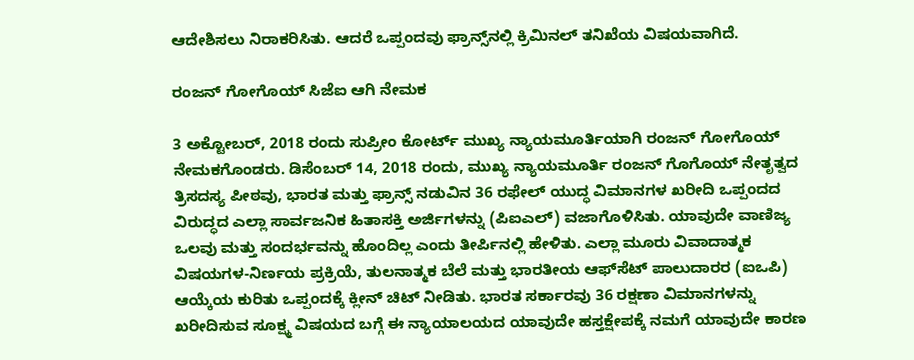ಆದೇಶಿಸಲು ನಿರಾಕರಿಸಿತು. ಆದರೆ ಒಪ್ಪಂದವು ಫ್ರಾನ್ಸ್‌ನಲ್ಲಿ ಕ್ರಿಮಿನಲ್ ತನಿಖೆಯ ವಿಷಯವಾಗಿದೆ.

ರಂಜನ್ ಗೋಗೊಯ್ ಸಿಜೆಐ ಆಗಿ ನೇಮಕ

3 ಅಕ್ಟೋಬರ್, 2018 ರಂದು ಸುಪ್ರೀಂ ಕೋರ್ಟ್ ಮುಖ್ಯ ನ್ಯಾಯಮೂರ್ತಿಯಾಗಿ ರಂಜನ್ ಗೋಗೊಯ್ ನೇಮಕಗೊಂಡರು. ಡಿಸೆಂಬರ್ 14, 2018 ರಂದು, ಮುಖ್ಯ ನ್ಯಾಯಮೂರ್ತಿ ರಂಜನ್ ಗೊಗೊಯ್ ನೇತೃತ್ವದ ತ್ರಿಸದಸ್ಯ ಪೀಠವು, ಭಾರತ ಮತ್ತು ಫ್ರಾನ್ಸ್ ನಡುವಿನ 36 ರಫೇಲ್ ಯುದ್ಧ ವಿಮಾನಗಳ ಖರೀದಿ ಒಪ್ಪಂದದ ವಿರುದ್ಧದ ಎಲ್ಲಾ ಸಾರ್ವಜನಿಕ ಹಿತಾಸಕ್ತಿ ಅರ್ಜಿಗಳನ್ನು (ಪಿಐಎಲ್) ವಜಾಗೊಳಿಸಿತು. ಯಾವುದೇ ವಾಣಿಜ್ಯ ಒಲವು ಮತ್ತು ಸಂದರ್ಭವನ್ನು ಹೊಂದಿಲ್ಲ ಎಂದು ತೀರ್ಪಿನಲ್ಲಿ ಹೇಳಿತು. ಎಲ್ಲಾ ಮೂರು ವಿವಾದಾತ್ಮಕ ವಿಷಯಗಳ-ನಿರ್ಣಯ ಪ್ರಕ್ರಿಯೆ, ತುಲನಾತ್ಮಕ ಬೆಲೆ ಮತ್ತು ಭಾರತೀಯ ಆಫ್‌ಸೆಟ್ ಪಾಲುದಾರರ (ಐಒಪಿ) ಆಯ್ಕೆಯ ಕುರಿತು ಒಪ್ಪಂದಕ್ಕೆ ಕ್ಲೀನ್ ಚಿಟ್ ನೀಡಿತು. ಭಾರತ ಸರ್ಕಾರವು 36 ರಕ್ಷಣಾ ವಿಮಾನಗಳನ್ನು ಖರೀದಿಸುವ ಸೂಕ್ಷ್ಮ ವಿಷಯದ ಬಗ್ಗೆ ಈ ನ್ಯಾಯಾಲಯದ ಯಾವುದೇ ಹಸ್ತಕ್ಷೇಪಕ್ಕೆ ನಮಗೆ ಯಾವುದೇ ಕಾರಣ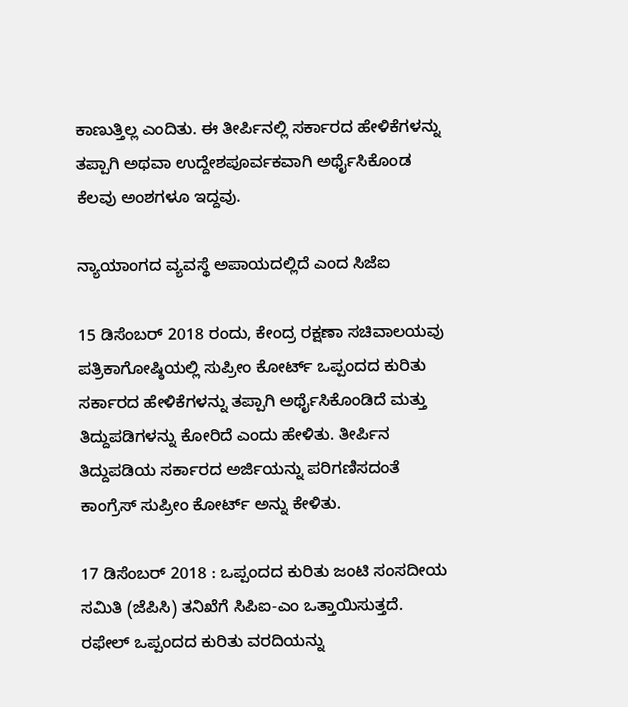ಕಾಣುತ್ತಿಲ್ಲ ಎಂದಿತು. ಈ ತೀರ್ಪಿನಲ್ಲಿ ಸರ್ಕಾರದ ಹೇಳಿಕೆಗಳನ್ನು ತಪ್ಪಾಗಿ ಅಥವಾ ಉದ್ದೇಶಪೂರ್ವಕವಾಗಿ ಅರ್ಥೈಸಿಕೊಂಡ ಕೆಲವು ಅಂಶಗಳೂ ಇದ್ದವು.

ನ್ಯಾಯಾಂಗದ ವ್ಯವಸ್ಥೆ ಅಪಾಯದಲ್ಲಿದೆ ಎಂದ ಸಿಜೆಐ

15 ಡಿಸೆಂಬರ್ 2018 ರಂದು, ಕೇಂದ್ರ ರಕ್ಷಣಾ ಸಚಿವಾಲಯವು ಪತ್ರಿಕಾಗೋಷ್ಠಿಯಲ್ಲಿ ಸುಪ್ರೀಂ ಕೋರ್ಟ್ ಒಪ್ಪಂದದ ಕುರಿತು ಸರ್ಕಾರದ ಹೇಳಿಕೆಗಳನ್ನು ತಪ್ಪಾಗಿ ಅರ್ಥೈಸಿಕೊಂಡಿದೆ ಮತ್ತು ತಿದ್ದುಪಡಿಗಳನ್ನು ಕೋರಿದೆ ಎಂದು ಹೇಳಿತು. ತೀರ್ಪಿನ ತಿದ್ದುಪಡಿಯ ಸರ್ಕಾರದ ಅರ್ಜಿಯನ್ನು ಪರಿಗಣಿಸದಂತೆ ಕಾಂಗ್ರೆಸ್ ಸುಪ್ರೀಂ ಕೋರ್ಟ್ ಅನ್ನು ಕೇಳಿತು.

17 ಡಿಸೆಂಬರ್ 2018 : ಒಪ್ಪಂದದ ಕುರಿತು ಜಂಟಿ ಸಂಸದೀಯ ಸಮಿತಿ (ಜೆಪಿಸಿ) ತನಿಖೆಗೆ ಸಿಪಿಐ-ಎಂ ಒತ್ತಾಯಿಸುತ್ತದೆ. ರಫೇಲ್ ಒಪ್ಪಂದದ ಕುರಿತು ವರದಿಯನ್ನು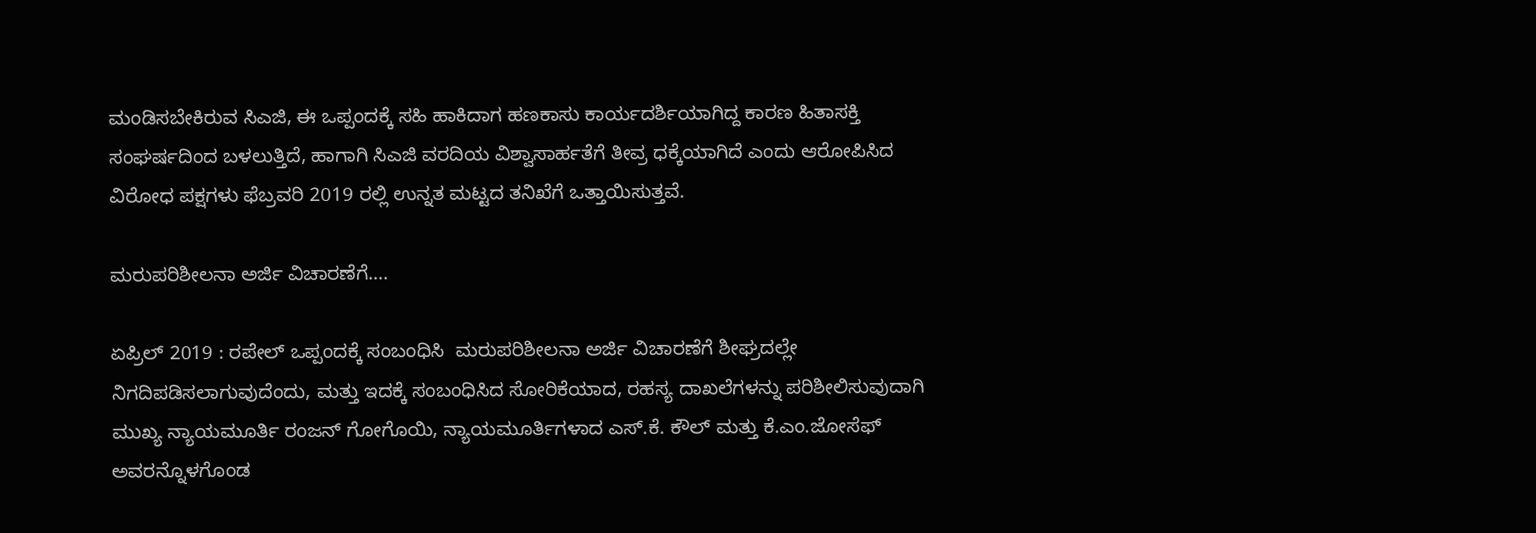ಮಂಡಿಸಬೇಕಿರುವ ಸಿಎಜಿ, ಈ ಒಪ್ಪಂದಕ್ಕೆ ಸಹಿ ಹಾಕಿದಾಗ ಹಣಕಾಸು ಕಾರ್ಯದರ್ಶಿಯಾಗಿದ್ದ ಕಾರಣ ಹಿತಾಸಕ್ತಿ ಸಂಘರ್ಷದಿಂದ ಬಳಲುತ್ತಿದೆ, ಹಾಗಾಗಿ ಸಿಎಜಿ ವರದಿಯ ವಿಶ್ವಾಸಾರ್ಹತೆಗೆ ತೀವ್ರ ಧಕ್ಕೆಯಾಗಿದೆ ಎಂದು ಆರೋಪಿಸಿದ ವಿರೋಧ ಪಕ್ಷಗಳು ಫೆಬ್ರವರಿ 2019 ರಲ್ಲಿ ಉನ್ನತ ಮಟ್ಟದ ತನಿಖೆಗೆ ಒತ್ತಾಯಿಸುತ್ತವೆ.

ಮರುಪರಿಶೀಲನಾ ಅರ್ಜಿ ವಿಚಾರಣೆಗೆ….

ಏಪ್ರಿಲ್ 2019 : ರಪೇಲ್ ಒಪ್ಪಂದಕ್ಕೆ ಸಂಬಂಧಿಸಿ  ಮರುಪರಿಶೀಲನಾ ಅರ್ಜಿ ವಿಚಾರಣೆಗೆ ಶೀಘ್ರದಲ್ಲೇ ನಿಗದಿಪಡಿಸಲಾಗುವುದೆಂದು, ಮತ್ತು ಇದಕ್ಕೆ ಸಂಬಂಧಿಸಿದ ಸೋರಿಕೆಯಾದ, ರಹಸ್ಯ ದಾಖಲೆಗಳನ್ನು ಪರಿಶೀಲಿಸುವುದಾಗಿ ಮುಖ್ಯ ನ್ಯಾಯಮೂರ್ತಿ ರಂಜನ್ ಗೋಗೊಯಿ, ನ್ಯಾಯಮೂರ್ತಿಗಳಾದ ಎಸ್.ಕೆ. ಕೌಲ್ ಮತ್ತು ಕೆ.ಎಂ.ಜೋಸೆಫ್ ಅವರನ್ನೊಳಗೊಂಡ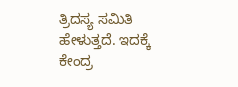ತ್ರಿದಸ್ಯ ಸಮಿತಿ ಹೇಳುತ್ತದೆ. ಇದಕ್ಕೆ ಕೇಂದ್ರ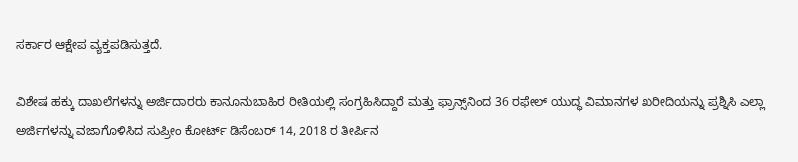ಸರ್ಕಾರ ಆಕ್ಷೇಪ ವ್ಯಕ್ತಪಡಿಸುತ್ತದೆ.

ವಿಶೇಷ ಹಕ್ಕು ದಾಖಲೆಗಳನ್ನು ಅರ್ಜಿದಾರರು ಕಾನೂನುಬಾಹಿರ ರೀತಿಯಲ್ಲಿ ಸಂಗ್ರಹಿಸಿದ್ದಾರೆ ಮತ್ತು ಫ್ರಾನ್ಸ್‌ನಿಂದ 36 ರಫೇಲ್ ಯುದ್ಧ ವಿಮಾನಗಳ ಖರೀದಿಯನ್ನು ಪ್ರಶ್ನಿಸಿ ಎಲ್ಲಾ ಅರ್ಜಿಗಳನ್ನು ವಜಾಗೊಳಿಸಿದ ಸುಪ್ರೀಂ ಕೋರ್ಟ್ ಡಿಸೆಂಬರ್ 14, 2018 ರ ತೀರ್ಪಿನ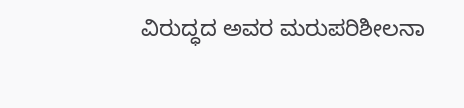ವಿರುದ್ಧದ ಅವರ ಮರುಪರಿಶೀಲನಾ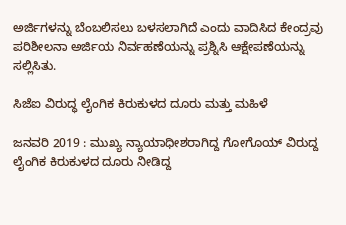ಅರ್ಜಿಗಳನ್ನು ಬೆಂಬಲಿಸಲು ಬಳಸಲಾಗಿದೆ ಎಂದು ವಾದಿಸಿದ ಕೇಂದ್ರವು ಪರಿಶೀಲನಾ ಅರ್ಜಿಯ ನಿರ್ವಹಣೆಯನ್ನು ಪ್ರಶ್ನಿಸಿ ಆಕ್ಷೇಪಣೆಯನ್ನು ಸಲ್ಲಿಸಿತು.

ಸಿಜೆಐ ವಿರುದ್ಧ ಲೈಂಗಿಕ ಕಿರುಕುಳದ ದೂರು ಮತ್ತು ಮಹಿಳೆ

ಜನವರಿ 2019 : ಮುಖ್ಯ ನ್ಯಾಯಾಧೀಶರಾಗಿದ್ದ ಗೋಗೊಯ್ ವಿರುದ್ದ ಲೈಂಗಿಕ ಕಿರುಕುಳದ ದೂರು ನೀಡಿದ್ದ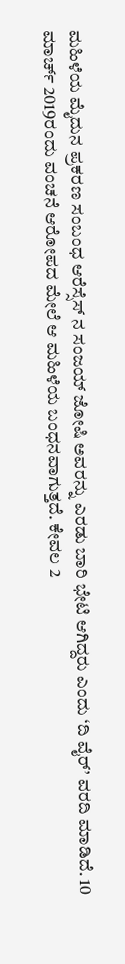ಮಹಿಳೆಯ ಮೈದುನ ಪ್ರಕರಣ ಸಂಬಂಧ ಆರೆಸ್ಸೆಸ್ ನ ಸಂಜಯ್ ಜೋಷಿ ಅವರನ್ನು ಎರಡು ಬಾರಿ ಭೇಟಿ ಆಗಿದ್ದರು ಎಂದು ‘ದಿ ವೈರ್’ ವರದಿ ಮಾಡಿದೆ. 10 ಮಾರ್ಚ್ 2019ರಂದು ವಂಚನೆ ಆರೋಪದ ಮೇಲೆ ಆ ಮಹಿಳೆಯ ಬಂಧನವಾಗುತ್ತದೆ. ಕೇವಲ 2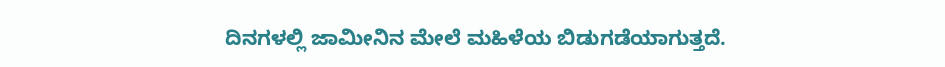ದಿನಗಳಲ್ಲಿ ಜಾಮೀನಿನ ಮೇಲೆ ಮಹಿಳೆಯ ಬಿಡುಗಡೆಯಾಗುತ್ತದೆ.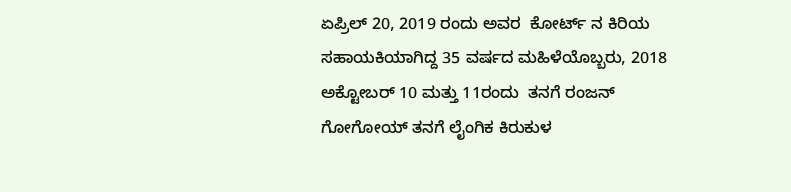ಏಪ್ರಿಲ್ 20, 2019 ರಂದು ಅವರ  ಕೋರ್ಟ್ ನ ಕಿರಿಯ ಸಹಾಯಕಿಯಾಗಿದ್ದ 35 ವರ್ಷದ ಮಹಿಳೆಯೊಬ್ಬರು, 2018 ಅಕ್ಟೋಬರ್ 10 ಮತ್ತು 11ರಂದು  ತನಗೆ ರಂಜನ್ ಗೋಗೋಯ್ ತನಗೆ ಲೈಂಗಿಕ ಕಿರುಕುಳ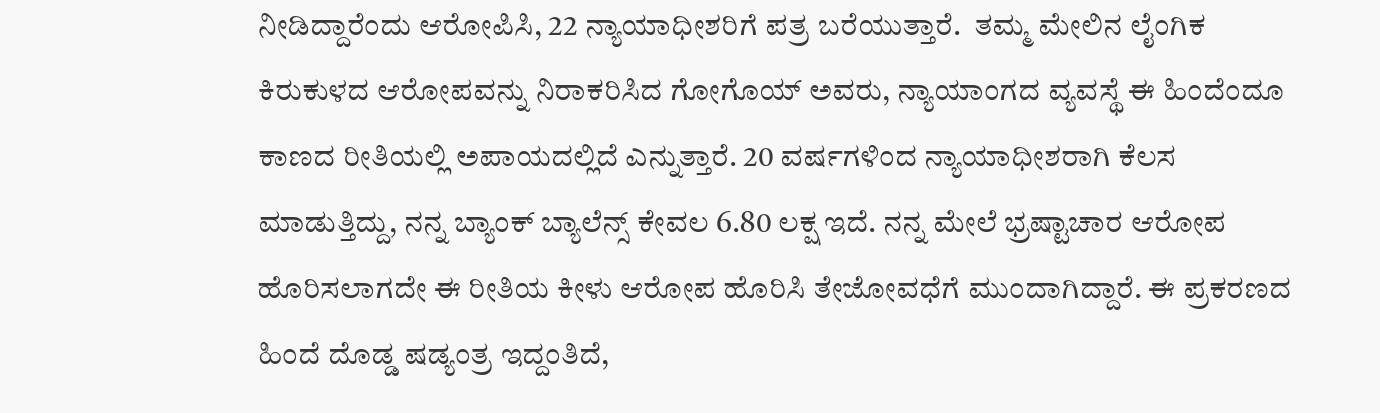ನೀಡಿದ್ದಾರೆಂದು ಆರೋಪಿಸಿ, 22 ನ್ಯಾಯಾಧೀಶರಿಗೆ ಪತ್ರ ಬರೆಯುತ್ತಾರೆ.  ತಮ್ಮ ಮೇಲಿನ ಲೈಂಗಿಕ ಕಿರುಕುಳದ ಆರೋಪವನ್ನು ನಿರಾಕರಿಸಿದ ಗೋಗೊಯ್ ಅವರು, ನ್ಯಾಯಾಂಗದ ವ್ಯವಸ್ಥೆ ಈ ಹಿಂದೆಂದೂ ಕಾಣದ ರೀತಿಯಲ್ಲಿ ಅಪಾಯದಲ್ಲಿದೆ ಎನ್ನುತ್ತಾರೆ. 20 ವರ್ಷಗಳಿಂದ ನ್ಯಾಯಾಧೀಶರಾಗಿ ಕೆಲಸ ಮಾಡುತ್ತಿದ್ದು, ನನ್ನ ಬ್ಯಾಂಕ್ ಬ್ಯಾಲೆನ್ಸ್ ಕೇವಲ 6.80 ಲಕ್ಷ ಇದೆ. ನನ್ನ ಮೇಲೆ ಭ್ರಷ್ಟಾಚಾರ ಆರೋಪ ಹೊರಿಸಲಾಗದೇ ಈ ರೀತಿಯ ಕೀಳು ಆರೋಪ ಹೊರಿಸಿ ತೇಜೋವಧೆಗೆ ಮುಂದಾಗಿದ್ದಾರೆ. ಈ ಪ್ರಕರಣದ ಹಿಂದೆ ದೊಡ್ಡ ಷಡ್ಯಂತ್ರ ಇದ್ದಂತಿದೆ,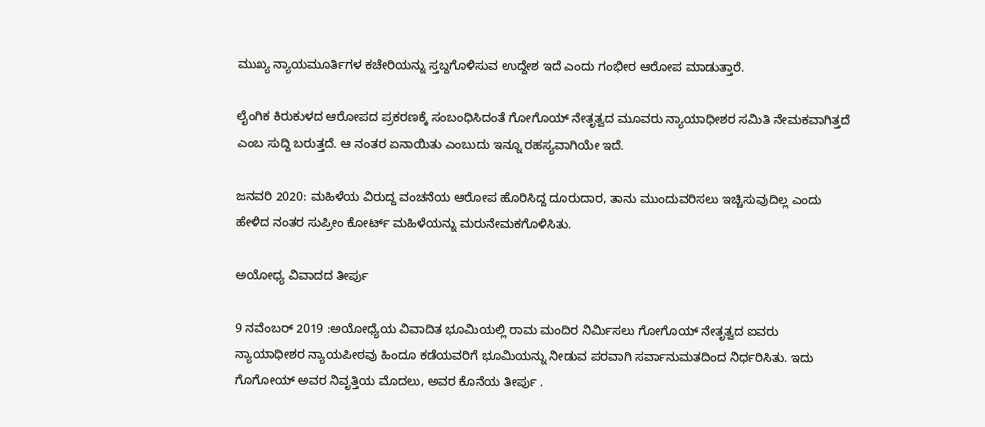ಮುಖ್ಯ ನ್ಯಾಯಮೂರ್ತಿಗಳ ಕಚೇರಿಯನ್ನು ಸ್ತಬ್ದಗೊಳಿಸುವ ಉದ್ದೇಶ ಇದೆ ಎಂದು ಗಂಭೀರ ಆರೋಪ ಮಾಡುತ್ತಾರೆ.

ಲೈಂಗಿಕ ಕಿರುಕುಳದ ಆರೋಪದ ಪ್ರಕರಣಕ್ಕೆ ಸಂಬಂಧಿಸಿದಂತೆ ಗೋಗೊಯ್ ನೇತೃತ್ವದ ಮೂವರು ನ್ಯಾಯಾಧೀಶರ ಸಮಿತಿ ನೇಮಕವಾಗಿತ್ತದೆ ಎಂಬ ಸುದ್ದಿ ಬರುತ್ತದೆ. ಆ ನಂತರ ಏನಾಯಿತು ಎಂಬುದು ಇನ್ನೂ ರಹಸ್ಯವಾಗಿಯೇ ಇದೆ.

ಜನವರಿ 2020: ಮಹಿಳೆಯ ವಿರುದ್ದ ವಂಚನೆಯ ಆರೋಪ ಹೊರಿಸಿದ್ದ ದೂರುದಾರ, ತಾನು ಮುಂದುವರಿಸಲು ಇಚ್ಚಿಸುವುದಿಲ್ಲ ಎಂದು ಹೇಳಿದ ನಂತರ ಸುಪ್ರೀಂ ಕೋರ್ಟ್ ಮಹಿಳೆಯನ್ನು ಮರುನೇಮಕಗೊಳಿಸಿತು.

ಅಯೋಧ್ಯ ವಿವಾದದ ತೀರ್ಪು

9 ನವೆಂಬರ್ 2019 :ಅಯೋಧ್ಯೆಯ ವಿವಾದಿತ ಭೂಮಿಯಲ್ಲಿ ರಾಮ ಮಂದಿರ ನಿರ್ಮಿಸಲು ಗೋಗೊಯ್ ನೇತೃತ್ವದ ಐವರು ನ್ಯಾಯಾಧೀಶರ ನ್ಯಾಯಪೀಠವು ಹಿಂದೂ ಕಡೆಯವರಿಗೆ ಭೂಮಿಯನ್ನು ನೀಡುವ ಪರವಾಗಿ ಸರ್ವಾನುಮತದಿಂದ ನಿರ್ಧರಿಸಿತು. ಇದು ಗೊಗೋಯ್ ಅವರ ನಿವೃತ್ತಿಯ ಮೊದಲು, ಅವರ ಕೊನೆಯ ತೀರ್ಪು .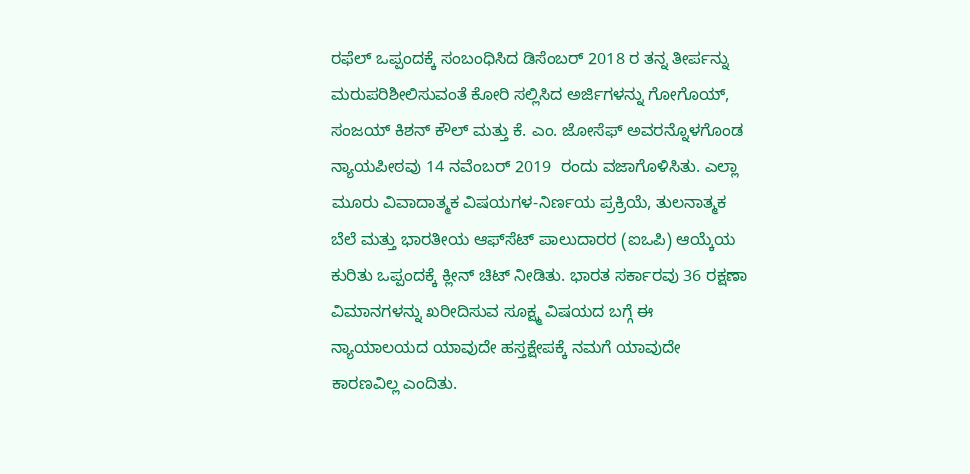ರಫೆಲ್ ಒಪ್ಪಂದಕ್ಕೆ ಸಂಬಂಧಿಸಿದ ಡಿಸೆಂಬರ್ 2018 ರ ತನ್ನ ತೀರ್ಪನ್ನು ಮರುಪರಿಶೀಲಿಸುವಂತೆ ಕೋರಿ ಸಲ್ಲಿಸಿದ ಅರ್ಜಿಗಳನ್ನು ಗೋಗೊಯ್, ಸಂಜಯ್ ಕಿಶನ್ ಕೌಲ್ ಮತ್ತು ಕೆ. ಎಂ. ಜೋಸೆಫ್ ಅವರನ್ನೊಳಗೊಂಡ ನ್ಯಾಯಪೀಠವು 14 ನವೆಂಬರ್ 2019  ರಂದು ವಜಾಗೊಳಿಸಿತು. ಎಲ್ಲಾ ಮೂರು ವಿವಾದಾತ್ಮಕ ವಿಷಯಗಳ-ನಿರ್ಣಯ ಪ್ರಕ್ರಿಯೆ, ತುಲನಾತ್ಮಕ ಬೆಲೆ ಮತ್ತು ಭಾರತೀಯ ಆಫ್‌ಸೆಟ್ ಪಾಲುದಾರರ (ಐಒಪಿ) ಆಯ್ಕೆಯ ಕುರಿತು ಒಪ್ಪಂದಕ್ಕೆ ಕ್ಲೀನ್ ಚಿಟ್ ನೀಡಿತು. ಭಾರತ ಸರ್ಕಾರವು 36 ರಕ್ಷಣಾ ವಿಮಾನಗಳನ್ನು ಖರೀದಿಸುವ ಸೂಕ್ಷ್ಮ ವಿಷಯದ ಬಗ್ಗೆ ಈ ನ್ಯಾಯಾಲಯದ ಯಾವುದೇ ಹಸ್ತಕ್ಷೇಪಕ್ಕೆ ನಮಗೆ ಯಾವುದೇ ಕಾರಣವಿಲ್ಲ ಎಂದಿತು.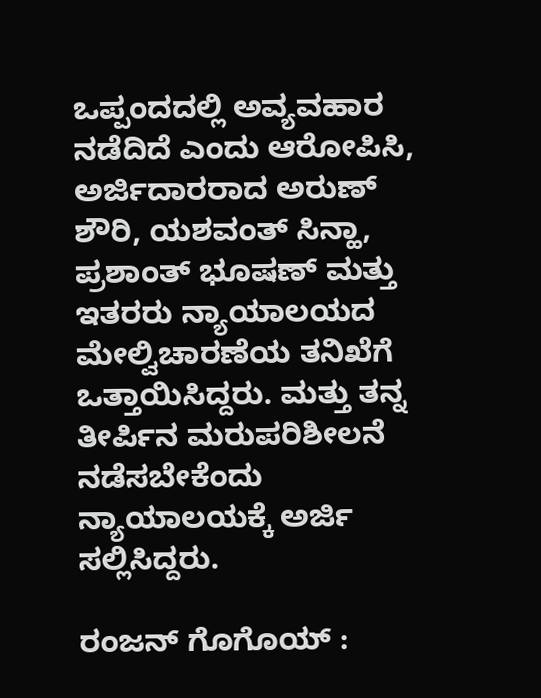ಒಪ್ಪಂದದಲ್ಲಿ ಅವ್ಯವಹಾರ ನಡೆದಿದೆ ಎಂದು ಆರೋಪಿಸಿ, ಅರ್ಜಿದಾರರಾದ ಅರುಣ್ ಶೌರಿ, ಯಶವಂತ್ ಸಿನ್ಹಾ, ಪ್ರಶಾಂತ್ ಭೂಷಣ್ ಮತ್ತು ಇತರರು ನ್ಯಾಯಾಲಯದ ಮೇಲ್ವಿಚಾರಣೆಯ ತನಿಖೆಗೆ ಒತ್ತಾಯಿಸಿದ್ದರು. ಮತ್ತು ತನ್ನ ತೀರ್ಪಿನ ಮರುಪರಿಶೀಲನೆ ನಡೆಸಬೇಕೆಂದು ನ್ಯಾಯಾಲಯಕ್ಕೆ ಅರ್ಜಿ ಸಲ್ಲಿಸಿದ್ದರು.

ರಂಜನ್ ಗೊಗೊಯ್ :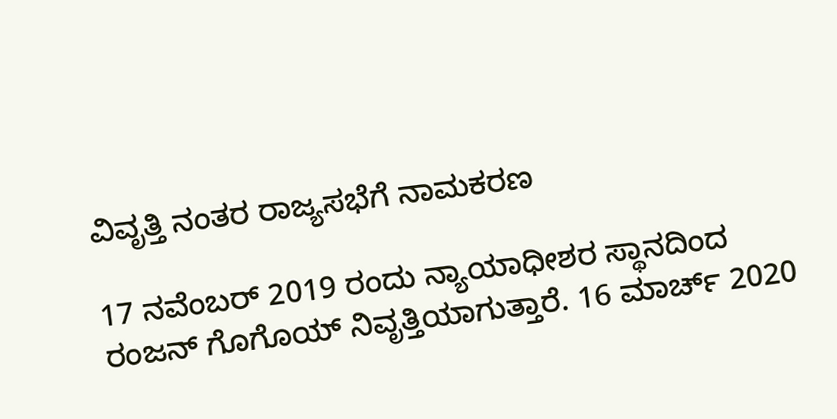ವಿವೃತ್ತಿ ನಂತರ ರಾಜ್ಯಸಭೆಗೆ ನಾಮಕರಣ

17 ನವೆಂಬರ್ 2019 ರಂದು ನ್ಯಾಯಾಧೀಶರ ಸ್ಥಾನದಿಂದ  ರಂಜನ್ ಗೊಗೊಯ್ ನಿವೃತ್ತಿಯಾಗುತ್ತಾರೆ. 16 ಮಾರ್ಚ್ 2020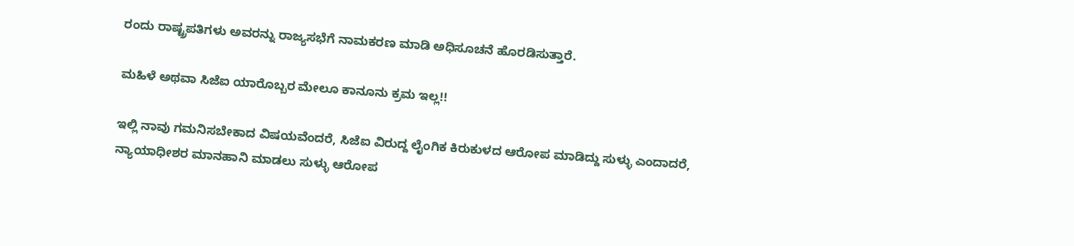ರಂದು ರಾಷ್ಟ್ರಪತಿಗಳು ಅವರನ್ನು ರಾಜ್ಯಸಭೆಗೆ ನಾಮಕರಣ ಮಾಡಿ ಅಧಿಸೂಚನೆ ಹೊರಡಿಸುತ್ತಾರೆ.

ಮಹಿಳೆ ಅಥವಾ ಸಿಜೆಐ ಯಾರೊಬ್ಬರ ಮೇಲೂ ಕಾನೂನು ಕ್ರಮ ಇಲ್ಲ!!

ಇಲ್ಲಿ ನಾವು ಗಮನಿಸಬೇಕಾದ ವಿಷಯವೆಂದರೆ, ಸಿಜೆಐ ವಿರುದ್ದ ಲೈಂಗಿಕ ಕಿರುಕುಳದ ಆರೋಪ ಮಾಡಿದ್ದು ಸುಳ್ಳು ಎಂದಾದರೆ, ನ್ಯಾಯಾಧೀಶರ ಮಾನಹಾನಿ ಮಾಡಲು ಸುಳ್ಳು ಆರೋಪ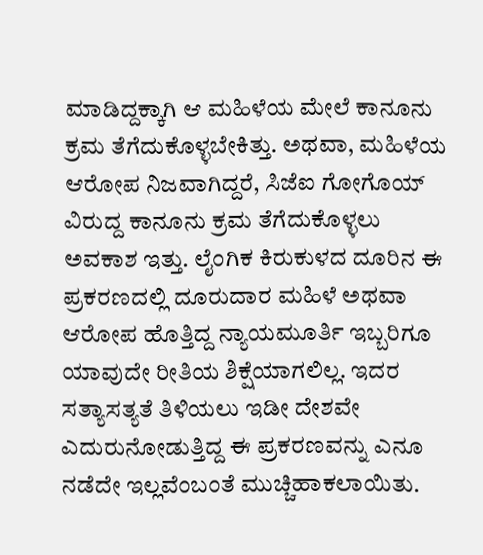ಮಾಡಿದ್ದಕ್ಕಾಗಿ ಆ ಮಹಿಳೆಯ ಮೇಲೆ ಕಾನೂನು ಕ್ರಮ ತೆಗೆದುಕೊಳ್ಳಬೇಕಿತ್ತು. ಅಥವಾ, ಮಹಿಳೆಯ ಆರೋಪ ನಿಜವಾಗಿದ್ದರೆ, ಸಿಜೆಐ ಗೋಗೊಯ್ ವಿರುದ್ದ ಕಾನೂನು ಕ್ರಮ ತೆಗೆದುಕೊಳ್ಳಲು ಅವಕಾಶ ಇತ್ತು. ಲೈಂಗಿಕ ಕಿರುಕುಳದ ದೂರಿನ ಈ ಪ್ರಕರಣದಲ್ಲಿ ದೂರುದಾರ ಮಹಿಳೆ ಅಥವಾ ಆರೋಪ ಹೊತ್ತಿದ್ದ ನ್ಯಾಯಮೂರ್ತಿ ಇಬ್ಬರಿಗೂ ಯಾವುದೇ ರೀತಿಯ ಶಿಕ್ಷೆಯಾಗಲಿಲ್ಲ. ಇದರ ಸತ್ಯಾಸತ್ಯತೆ ತಿಳಿಯಲು ಇಡೀ ದೇಶವೇ ಎದುರುನೋಡುತ್ತಿದ್ದ ಈ ಪ್ರಕರಣವನ್ನು ಎನೂ ನಡೆದೇ ಇಲ್ಲವೆಂಬಂತೆ ಮುಚ್ಚಿಹಾಕಲಾಯಿತು.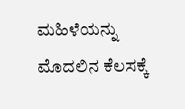ಮಹಿಳೆಯನ್ನು ಮೊದಲಿನ ಕೆಲಸಕ್ಕೆ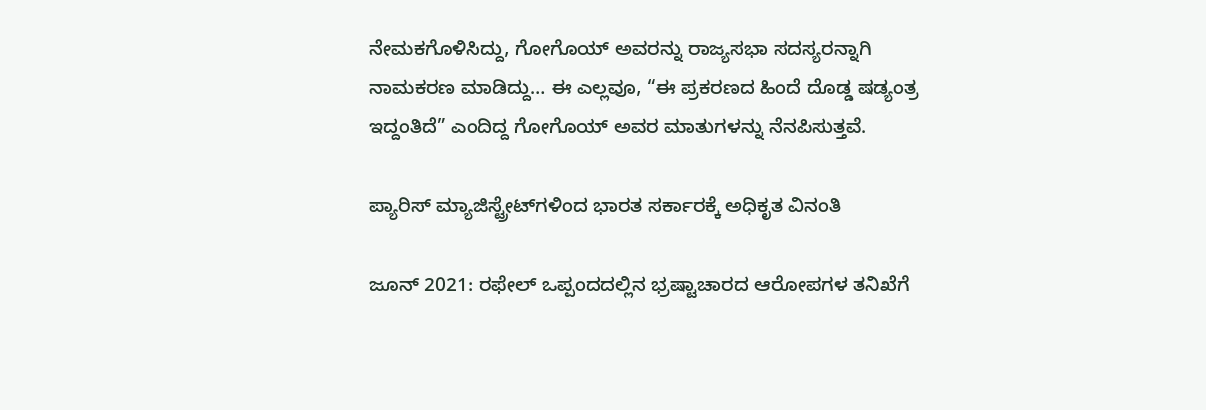ನೇಮಕಗೊಳಿಸಿದ್ದು, ಗೋಗೊಯ್ ಅವರನ್ನು ರಾಜ್ಯಸಭಾ ಸದಸ್ಯರನ್ನಾಗಿ ನಾಮಕರಣ ಮಾಡಿದ್ದು… ಈ ಎಲ್ಲವೂ, “ಈ ಪ್ರಕರಣದ ಹಿಂದೆ ದೊಡ್ಡ ಷಡ್ಯಂತ್ರ ಇದ್ದಂತಿದೆ” ಎಂದಿದ್ದ ಗೋಗೊಯ್ ಅವರ ಮಾತುಗಳನ್ನು ನೆನಪಿಸುತ್ತವೆ.

ಪ್ಯಾರಿಸ್ ಮ್ಯಾಜಿಸ್ಟ್ರೇಟ್‌ಗಳಿಂದ ಭಾರತ ಸರ್ಕಾರಕ್ಕೆ ಅಧಿಕೃತ ವಿನಂತಿ

ಜೂನ್ 2021: ರಫೇಲ್ ಒಪ್ಪಂದದಲ್ಲಿನ ಭ್ರಷ್ಟಾಚಾರದ ಆರೋಪಗಳ ತನಿಖೆಗೆ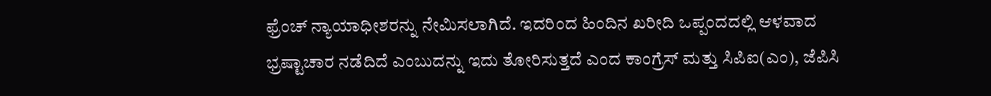ಫ್ರೆಂಚ್ ನ್ಯಾಯಾಧೀಶರನ್ನು ನೇಮಿಸಲಾಗಿದೆ. ಇದರಿಂದ ಹಿಂದಿನ ಖರೀದಿ ಒಪ್ಪಂದದಲ್ಲಿ ಆಳವಾದ ಭ್ರಷ್ಟಾಚಾರ ನಡೆದಿದೆ ಎಂಬುದನ್ನು ಇದು ತೋರಿಸುತ್ತದೆ ಎಂದ ಕಾಂಗ್ರೆಸ್ ಮತ್ತು ಸಿಪಿಐ(ಎಂ), ಜೆಪಿಸಿ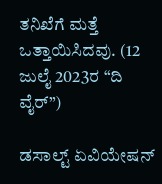ತನಿಖೆಗೆ ಮತ್ತೆ ಒತ್ತಾಯಿಸಿದವು. (12 ಜುಲೈ 2023ರ “ದಿ ವೈರ್”)

ಡಸಾಲ್ಟ್ ಏವಿಯೇಷನ್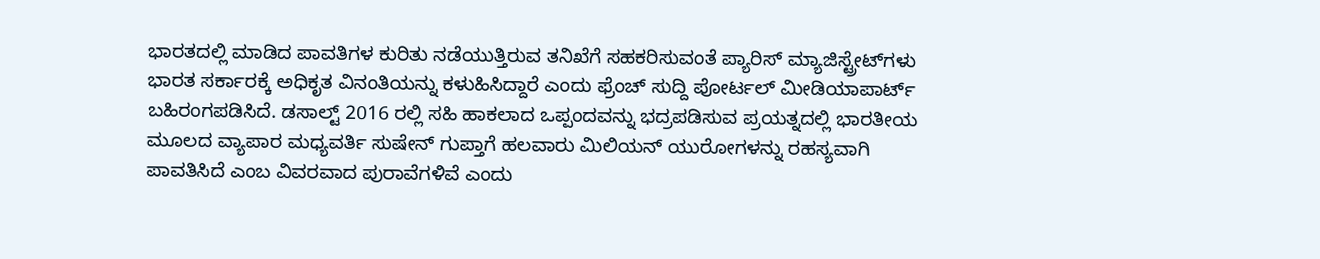ಭಾರತದಲ್ಲಿ ಮಾಡಿದ ಪಾವತಿಗಳ ಕುರಿತು ನಡೆಯುತ್ತಿರುವ ತನಿಖೆಗೆ ಸಹಕರಿಸುವಂತೆ ಪ್ಯಾರಿಸ್ ಮ್ಯಾಜಿಸ್ಟ್ರೇಟ್‌ಗಳು ಭಾರತ ಸರ್ಕಾರಕ್ಕೆ ಅಧಿಕೃತ ವಿನಂತಿಯನ್ನು ಕಳುಹಿಸಿದ್ದಾರೆ ಎಂದು ಫ್ರೆಂಚ್ ಸುದ್ದಿ ಪೋರ್ಟಲ್ ಮೀಡಿಯಾಪಾರ್ಟ್ ಬಹಿರಂಗಪಡಿಸಿದೆ. ಡಸಾಲ್ಟ್ 2016 ರಲ್ಲಿ ಸಹಿ ಹಾಕಲಾದ ಒಪ್ಪಂದವನ್ನು ಭದ್ರಪಡಿಸುವ ಪ್ರಯತ್ನದಲ್ಲಿ ಭಾರತೀಯ ಮೂಲದ ವ್ಯಾಪಾರ ಮಧ್ಯವರ್ತಿ ಸುಷೇನ್ ಗುಪ್ತಾಗೆ ಹಲವಾರು ಮಿಲಿಯನ್ ಯುರೋಗಳನ್ನು ರಹಸ್ಯವಾಗಿ ಪಾವತಿಸಿದೆ ಎಂಬ ವಿವರವಾದ ಪುರಾವೆಗಳಿವೆ ಎಂದು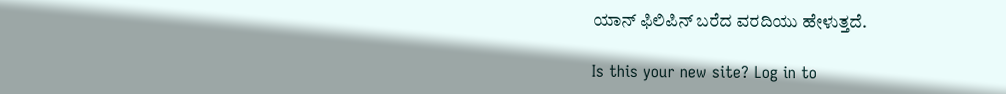ಯಾನ್ ಫಿಲಿಪಿನ್ ಬರೆದ ವರದಿಯು ಹೇಳುತ್ತದೆ.

Is this your new site? Log in to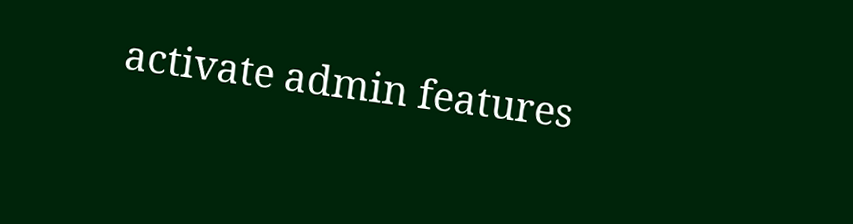activate admin features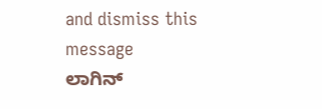and dismiss this message
ಲಾಗಿನ್